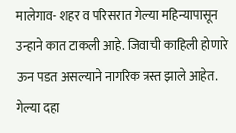मालेगाव- शहर व परिसरात गेल्या महिन्यापासून उन्हाने कात टाकली आहे. जिवाची काहिली होणारे ऊन पडत असल्याने नागरिक त्रस्त झाले आहेत. गेल्या दहा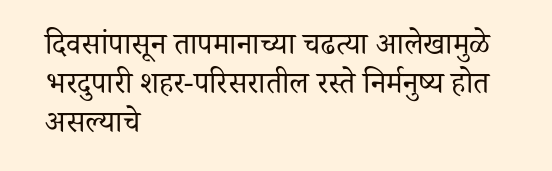दिवसांपासून तापमानाच्या चढत्या आलेखामुळे भरदुपारी शहर-परिसरातील रस्ते निर्मनुष्य होत असल्याचे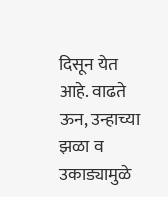दिसून येत आहे. वाढते ऊन, उन्हाच्या झळा व उकाड्यामुळे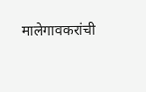मालेगावकरांची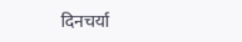दिनचर्या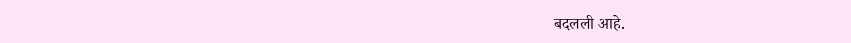बदलली आहे.